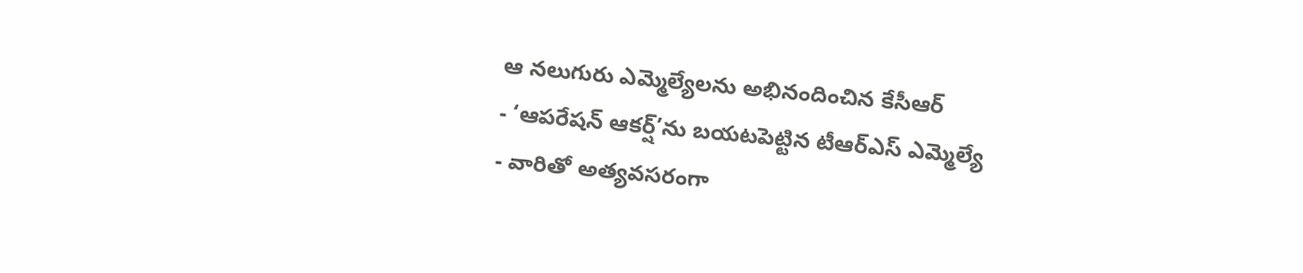ఆ నలుగురు ఎమ్మెల్యేలను అభినందించిన కేసీఆర్
- ‘ఆపరేషన్ ఆకర్ష్’ను బయటపెట్టిన టీఆర్ఎస్ ఎమ్మెల్యే
- వారితో అత్యవసరంగా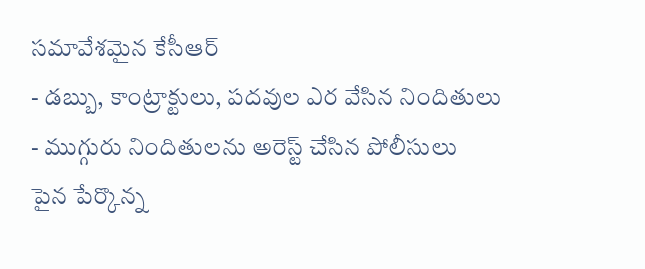సమావేశమైన కేసీఆర్
- డబ్బు, కాంట్రాక్టులు, పదవుల ఎర వేసిన నిందితులు
- ముగ్గురు నిందితులను అరెస్ట్ చేసిన పోలీసులు
పైన పేర్కొన్న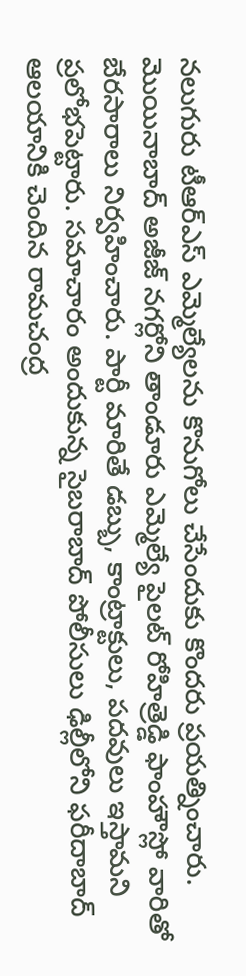నలుగురు టీఆర్ఎస్ ఎమ్మెల్యేలను కొనుగోలు చేసేందుకు కొందరు ప్రయత్నించారు. మొయినాబాద్ అజీజ్ నగర్లోని తాండూరు ఎమ్మెల్యే పైలట్ రోహిత్రెడ్డి ఫాంహౌస్లో వారితో బేరసారాలు నిర్వహించారు. పార్టీ మారితే డబ్బు, కాంట్రాక్టులు, పదవులు ఇస్తామని ప్రలోభపెట్టారు. సమాచారం అందుకున్న సైబరాబాద్ పోలీసులు ఢిల్లీలోని ఫరీదాబాద్ ఆలయానికి చెందిన రామచంద్ర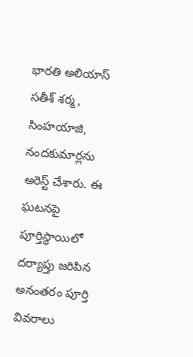భారతి అలియాస్ సతీశ్ శర్మ, సింహయాజి, నందకుమార్లను అరెస్ట్ చేశారు. ఈ ఘటనపై పూర్తిస్థాయిలో దర్యాప్తు జరిపిన అనంతరం పూర్తి వివరాలు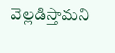వెల్లడిస్తామని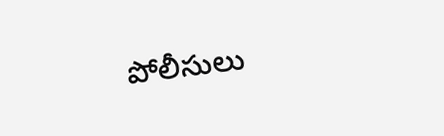పోలీసులు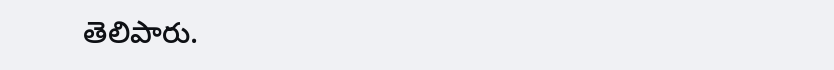తెలిపారు.